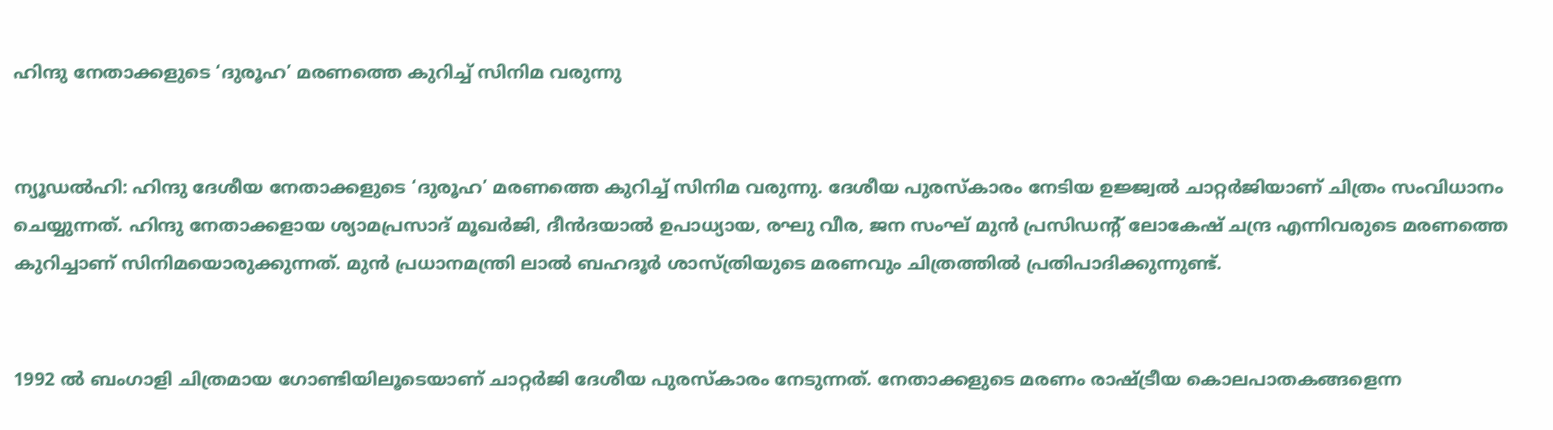ഹിന്ദു നേതാക്കളുടെ ‘ദുരൂഹ’ മരണത്തെ കുറിച്ച്‌ സിനിമ വരുന്നു


ന്യൂഡല്‍ഹി: ഹിന്ദു ദേശീയ നേതാക്കളുടെ ‘ദുരൂഹ’ മരണത്തെ കുറിച്ച്‌ സിനിമ വരുന്നു. ദേശീയ പുരസ്കാരം നേടിയ ഉജ്ജ്വല്‍ ചാറ്റര്‍ജിയാണ് ചിത്രം സംവിധാനം ചെയ്യുന്നത്. ഹിന്ദു നേതാക്കളായ ശ്യാമപ്രസാദ് മൂഖര്‍ജി, ദീന്‍ദയാല്‍ ഉപാധ്യായ, രഘു വീര, ജന സംഘ് മുന്‍ പ്രസിഡന്‍റ് ലോകേഷ് ചന്ദ്ര എന്നിവരുടെ മരണത്തെ കുറിച്ചാണ് സിനിമയൊരുക്കുന്നത്. മുന്‍ പ്രധാനമന്ത്രി ലാല്‍ ബഹദൂര്‍ ശാസ്ത്രിയുടെ മരണവും ചിത്രത്തില്‍ പ്രതിപാദിക്കുന്നുണ്ട്.


1992 ല്‍ ബംഗാളി ചിത്രമായ ഗോണ്ടിയിലൂടെയാണ് ചാറ്റര്‍ജി ദേശീയ പുരസ്കാരം നേടുന്നത്. നേതാക്കളുടെ മരണം രാഷ്ട്രീയ കൊലപാതകങ്ങളെന്ന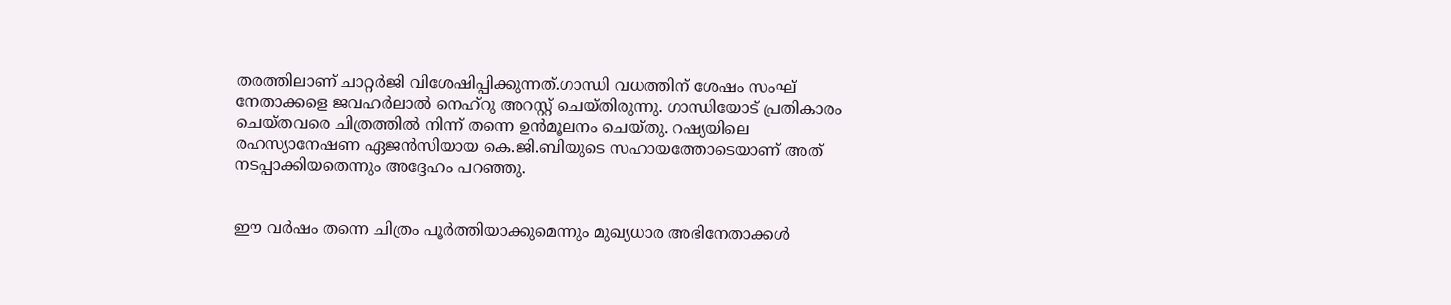തരത്തിലാണ് ചാറ്റര്‍ജി വിശേഷിപ്പിക്കുന്നത്.ഗാന്ധി വധത്തിന് ശേഷം സംഘ് നേതാക്കളെ ജവഹര്‍ലാല്‍ നെഹ്റു അറസ്റ്റ് ചെയ്തിരുന്നു. ഗാന്ധിയോട് പ്രതികാരം ചെയ്തവരെ ചിത്രത്തില്‍ നിന്ന് തന്നെ ഉന്‍മൂലനം ചെയ്തു. റഷ്യയിലെ രഹസ്യാനേഷണ ഏജന്‍സിയായ കെ.ജി.ബിയുടെ സഹായത്തോടെയാണ് അത് നടപ്പാക്കിയതെന്നും അദ്ദേഹം പറഞ്ഞു.


ഈ വര്‍ഷം തന്നെ ചിത്രം പൂര്‍ത്തിയാക്കുമെന്നും മുഖ്യധാര അഭിനേതാക്കള്‍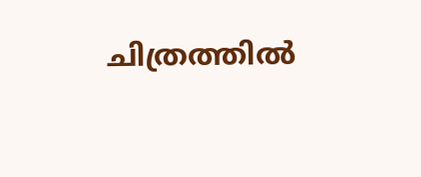ചിത്രത്തില്‍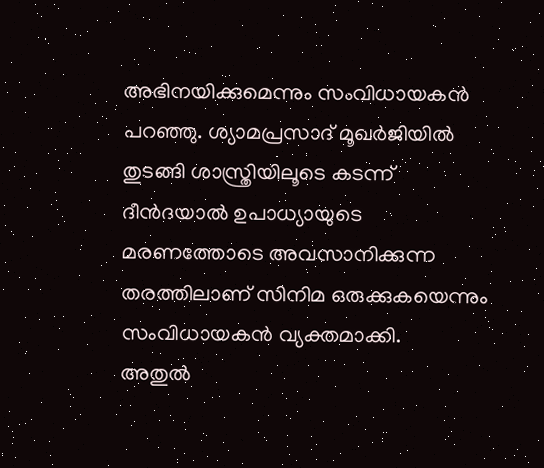അഭിനയിക്കുമെന്നും സംവിധായകന്‍ പറഞ്ഞു. ശ്യാമപ്രസാദ് മൂഖര്‍ജിയില്‍ തുടങ്ങി ശാസ്ത്രിയിലൂടെ കടന്ന് ദീന്‍ദയാല്‍ ഉപാധ്യായുടെ മരണത്തോടെ അവസാനിക്കുന്ന തരത്തിലാണ് സിനിമ ഒരുക്കുകയെന്നും സംവിധായകന്‍ വ്യക്തമാക്കി.
അതുല്‍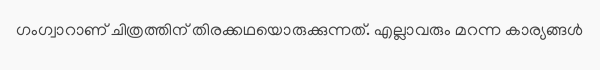ഗംഗ്വാറാണ് ചിത്രത്തിന് തിരക്കഥയൊരുക്കുന്നത്. എല്ലാവരും മറന്ന കാര്യങ്ങള്‍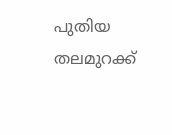പുതിയ തലമുറക്ക്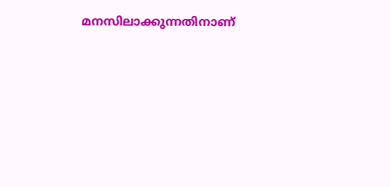മനസിലാക്കുന്നതിനാണ്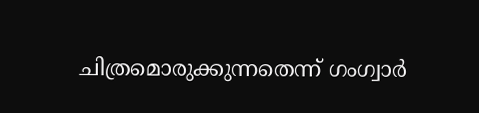ചിത്രമൊരുക്കുന്നതെന്ന് ഗംഗ്വാര്‍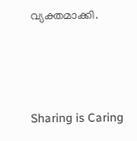വ്യക്തമാക്കി.



Sharing is Caring